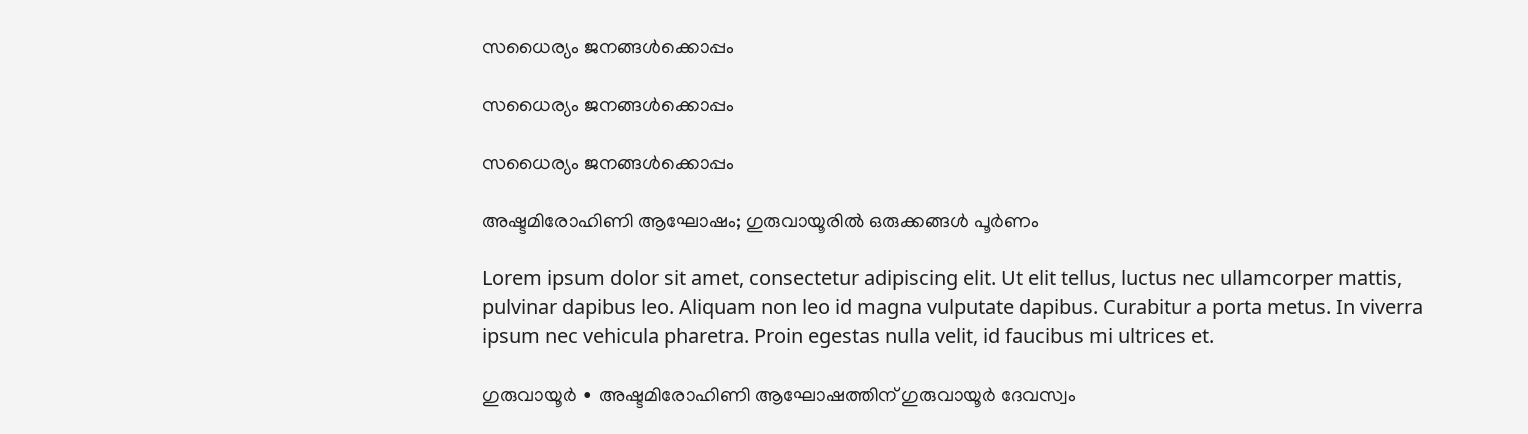സധൈര്യം ജനങ്ങൾക്കൊപ്പം

സധൈര്യം ജനങ്ങൾക്കൊപ്പം

സധൈര്യം ജനങ്ങൾക്കൊപ്പം

അഷ്ടമിരോഹിണി ആഘോഷം; ഗുരുവായൂരിൽ ഒരുക്കങ്ങൾ പൂർണം

Lorem ipsum dolor sit amet, consectetur adipiscing elit. Ut elit tellus, luctus nec ullamcorper mattis, pulvinar dapibus leo. Aliquam non leo id magna vulputate dapibus. Curabitur a porta metus. In viverra ipsum nec vehicula pharetra. Proin egestas nulla velit, id faucibus mi ultrices et.

ഗുരുവായൂർ ∙ അഷ്ടമിരോഹിണി ആഘോഷത്തിന് ഗുരുവായൂർ ദേവസ്വം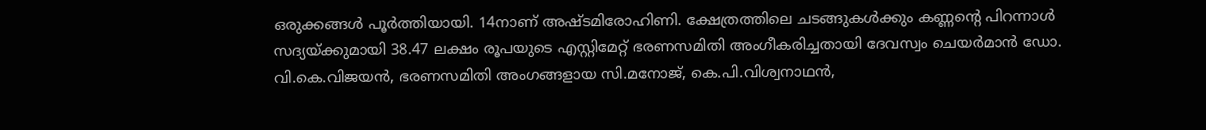ഒരുക്കങ്ങൾ പൂർത്തിയായി. 14നാണ് അഷ്ടമിരോഹിണി. ക്ഷേത്രത്തിലെ ചടങ്ങുകൾക്കും കണ്ണന്റെ പിറന്നാൾ സദ്യയ്ക്കുമായി 38.47 ലക്ഷം രൂപയുടെ എസ്റ്റിമേറ്റ് ഭരണസമിതി അംഗീകരിച്ചതായി ദേവസ്വം ചെയർമാൻ ഡോ. വി.കെ.വിജയൻ, ഭരണസമിതി അംഗങ്ങളായ സി.മനോജ്, കെ.പി.വിശ്വനാഥൻ,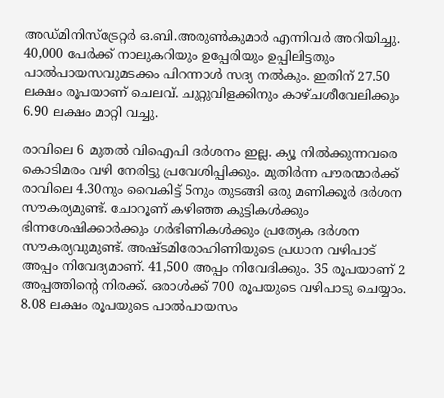അഡ്മിനിസ്ട്രേറ്റർ ഒ.ബി.അരുൺകുമാർ എന്നിവർ അറിയിച്ചു. 40,000 പേർക്ക് നാലുകറിയും ഉപ്പേരിയും ഉപ്പിലിട്ടതും പാൽപായസവുമടക്കം പിറന്നാൾ സദ്യ നൽകും. ഇതിന് 27.50 ലക്ഷം രൂപയാണ് ചെലവ്. ചുറ്റുവിളക്കിനും കാഴ്ചശീവേലിക്കും 6.90 ലക്ഷം മാറ്റി വച്ചു.

രാവിലെ 6 മുതൽ വിഐപി ദർശനം ഇല്ല. ക്യൂ നിൽക്കുന്നവരെ കൊടിമരം വഴി നേരിട്ടു പ്രവേശിപ്പിക്കും. മുതിർന്ന പൗരന്മാർക്ക് രാവിലെ 4.30നും വൈകിട്ട് 5നും തുടങ്ങി ഒരു മണിക്കൂർ ദർശന സൗകര്യമുണ്ട്. ചോറൂണ് കഴിഞ്ഞ കുട്ടികൾക്കും ഭിന്നശേഷിക്കാർക്കും ഗർഭിണികൾക്കും പ്രത്യേക ദർശന സൗകര്യവുമുണ്ട്. അഷ്ടമിരോഹിണിയുടെ പ്രധാന വഴിപാട് അപ്പം നിവേദ്യമാണ്. 41,500 അപ്പം നിവേദിക്കും. 35 രൂപയാണ് 2 അപ്പത്തിന്റെ നിരക്ക്. ഒരാൾക്ക് 700 രൂപയുടെ വഴിപാടു ചെയ്യാം. 8.08 ലക്ഷം രൂപയുടെ പാൽപായസം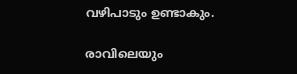വഴിപാടും ഉണ്ടാകും.

രാവിലെയും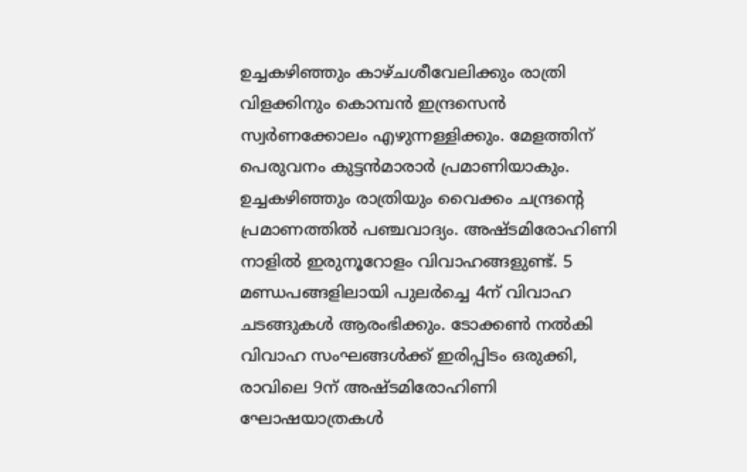ഉച്ചകഴിഞ്ഞും കാഴ്ചശീവേലിക്കും രാത്രി വിളക്കിനും കൊമ്പൻ ഇന്ദ്രസെൻ സ്വർണക്കോലം എഴുന്നള്ളിക്കും. മേളത്തിന് പെരുവനം കുട്ടൻമാരാർ പ്രമാണിയാകും. ഉച്ചകഴിഞ്ഞും രാത്രിയും വൈക്കം ചന്ദ്രന്റെ പ്രമാണത്തിൽ പഞ്ചവാദ്യം. അഷ്ടമിരോഹിണി നാളിൽ ഇരുനൂറോളം വിവാഹങ്ങളുണ്ട്. 5 മണ്ഡപങ്ങളിലായി പുലർച്ചെ 4ന് വിവാഹ ചടങ്ങുകൾ ആരംഭിക്കും. ടോക്കൺ നൽകി വിവാഹ സംഘങ്ങൾക്ക് ഇരിപ്പിടം ഒരുക്കി, രാവിലെ 9ന് അഷ്ടമിരോഹിണി ഘോഷയാത്രകൾ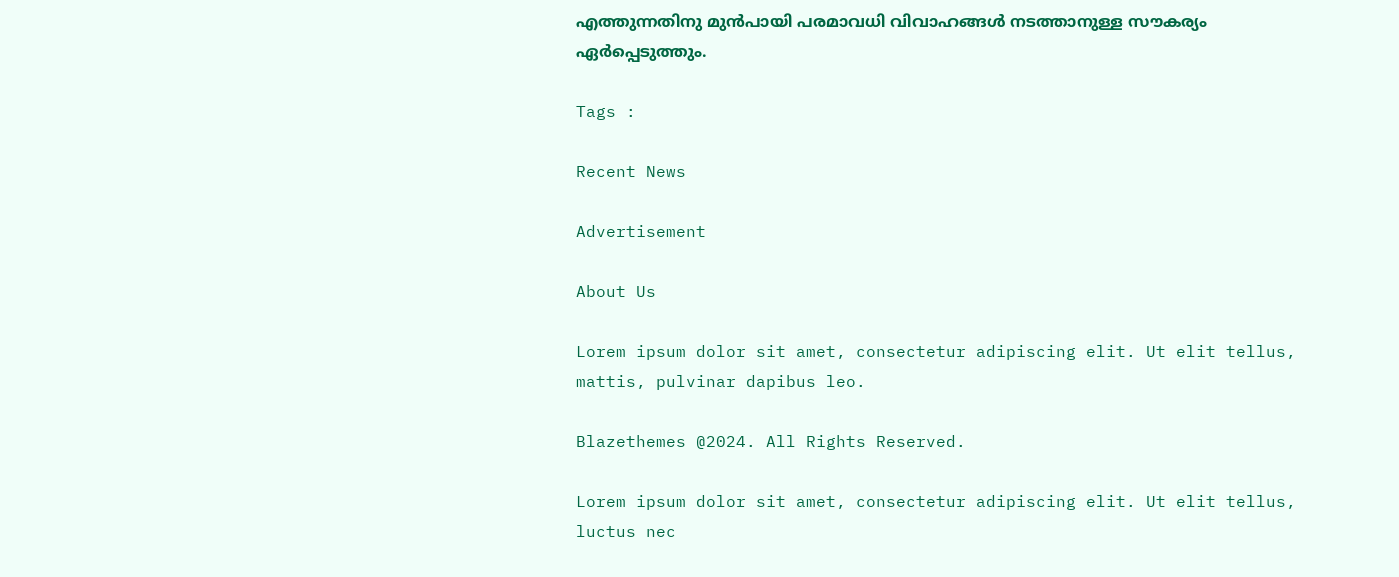എത്തുന്നതിനു മുൻപായി പരമാവധി വിവാഹങ്ങൾ നടത്താനുള്ള സൗകര്യം ഏർപ്പെടുത്തും.

Tags :

Recent News

Advertisement

About Us

Lorem ipsum dolor sit amet, consectetur adipiscing elit. Ut elit tellus, mattis, pulvinar dapibus leo.

Blazethemes @2024. All Rights Reserved.

Lorem ipsum dolor sit amet, consectetur adipiscing elit. Ut elit tellus, luctus nec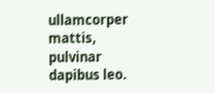ullamcorper mattis, pulvinar dapibus leo.